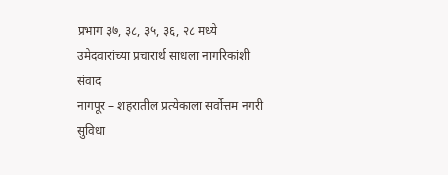प्रभाग ३७, ३८, ३५, ३६, २८ मध्ये उमेदवारांच्या प्रचारार्थ साधला नागरिकांशी संवाद
नागपूर – शहरातील प्रत्येकाला सर्वोत्तम नगरी सुविधा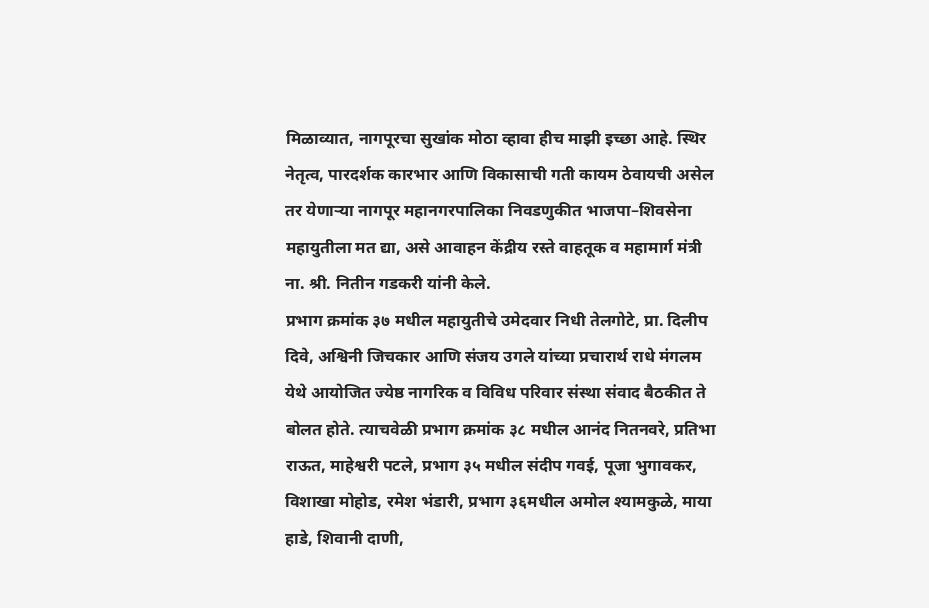मिळाव्यात, नागपूरचा सुखांक मोठा व्हावा हीच माझी इच्छा आहे. स्थिर नेतृत्व, पारदर्शक कारभार आणि विकासाची गती कायम ठेवायची असेल तर येणाऱ्या नागपूर महानगरपालिका निवडणुकीत भाजपा–शिवसेना महायुतीला मत द्या, असे आवाहन केंद्रीय रस्ते वाहतूक व महामार्ग मंत्री ना. श्री. नितीन गडकरी यांनी केले.
प्रभाग क्रमांक ३७ मधील महायुतीचे उमेदवार निधी तेलगोटे, प्रा. दिलीप दिवे, अश्विनी जिचकार आणि संजय उगले यांच्या प्रचारार्थ राधे मंगलम येथे आयोजित ज्येष्ठ नागरिक व विविध परिवार संस्था संवाद बैठकीत ते बोलत होते. त्याचवेळी प्रभाग क्रमांक ३८ मधील आनंद नितनवरे, प्रतिभा राऊत, माहेश्वरी पटले, प्रभाग ३५ मधील संदीप गवई, पूजा भुगावकर, विशाखा मोहोड, रमेश भंडारी, प्रभाग ३६मधील अमोल श्यामकुळे, माया हाडे, शिवानी दाणी,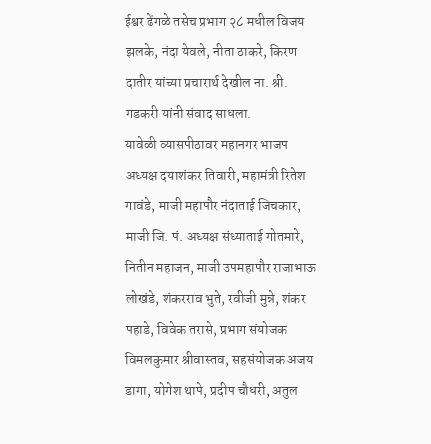ईश्वर ढेंगळे तसेच प्रभाग २८ मधील विजय झलके, नंदा येवले, नीता ठाकरे, किरण दातीर यांच्या प्रचारार्थ देखील ना. श्री. गडकरी यांनी संवाद साधला.
यावेळी व्यासपीठावर महानगर भाजप अध्यक्ष दयाशंकर तिवारी, महामंत्री रितेश गावंडे, माजी महापौर नंदाताई जिचकार, माजी जि. पं. अध्यक्ष संध्याताई गोतमारे, नितीन महाजन, माजी उपमहापौर राजाभाऊ लोखंडे, शंकरराव भुते, रवीजी मुन्ने, शंकर पहाडे, विवेक तरासे, प्रभाग संयोजक विमलकुमार श्रीवास्तव, सहसंयोजक अजय डागा, योगेश थापे, प्रदीप चौधरी, अतुल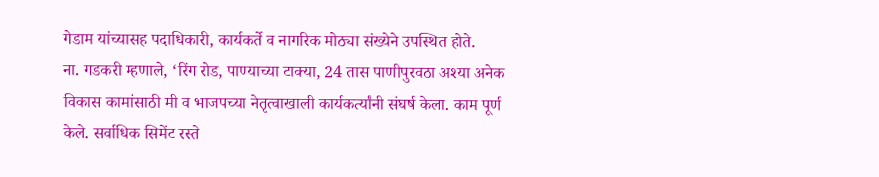गेडाम यांच्यासह पदाधिकारी, कार्यकर्ते व नागरिक मोठ्या संख्येने उपस्थित होते.
ना. गडकरी म्हणाले, ‘रिंग रोड, पाण्याच्या टाक्या, 24 तास पाणीपुरवठा अश्या अनेक विकास कामांसाठी मी व भाजपच्या नेतृत्वाखाली कार्यकर्त्यांनी संघर्ष केला. काम पूर्ण केले. सर्वाधिक सिमेंट रस्ते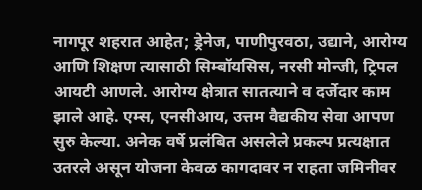नागपूर शहरात आहेत; ड्रेनेज, पाणीपुरवठा, उद्याने, आरोग्य आणि शिक्षण त्यासाठी सिम्बॉयसिस, नरसी मोन्जी, ट्रिपल आयटी आणले. आरोग्य क्षेत्रात सातत्याने व दर्जेदार काम झाले आहे. एम्स, एनसीआय, उत्तम वैद्यकीय सेवा आपण सुरु केल्या. अनेक वर्षे प्रलंबित असलेले प्रकल्प प्रत्यक्षात उतरले असून योजना केवळ कागदावर न राहता जमिनीवर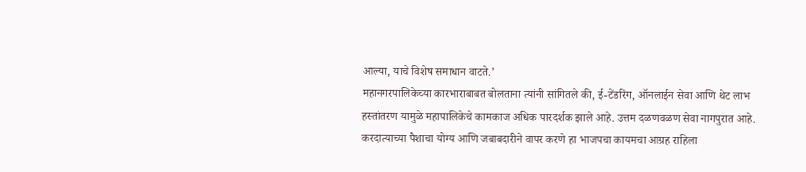आल्या, याचे विशेष समाधान वाटते.’
महानगरपालिकेच्या कारभाराबाबत बोलताना त्यांनी सांगितले की, ई-टेंडरिंग, ऑनलाईन सेवा आणि थेट लाभ हस्तांतरण यामुळे महापालिकेचे कामकाज अधिक पारदर्शक झाले आहे. उत्तम दळणवळण सेवा नागपुरात आहे. करदात्याच्या पैशाचा योग्य आणि जबाबदारीने वापर करणे हा भाजपचा कायमचा आग्रह राहिला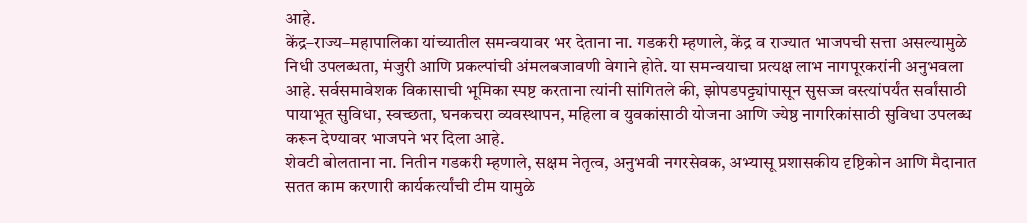आहे.
केंद्र–राज्य–महापालिका यांच्यातील समन्वयावर भर देताना ना. गडकरी म्हणाले, केंद्र व राज्यात भाजपची सत्ता असल्यामुळे निधी उपलब्धता, मंजुरी आणि प्रकल्पांची अंमलबजावणी वेगाने होते. या समन्वयाचा प्रत्यक्ष लाभ नागपूरकरांनी अनुभवला आहे. सर्वसमावेशक विकासाची भूमिका स्पष्ट करताना त्यांनी सांगितले की, झोपडपट्ट्यांपासून सुसज्ज वस्त्यांपर्यंत सर्वांसाठी पायाभूत सुविधा, स्वच्छता, घनकचरा व्यवस्थापन, महिला व युवकांसाठी योजना आणि ज्येष्ठ नागरिकांसाठी सुविधा उपलब्ध करून देण्यावर भाजपने भर दिला आहे.
शेवटी बोलताना ना. नितीन गडकरी म्हणाले, सक्षम नेतृत्व, अनुभवी नगरसेवक, अभ्यासू प्रशासकीय दृष्टिकोन आणि मैदानात सतत काम करणारी कार्यकर्त्यांची टीम यामुळे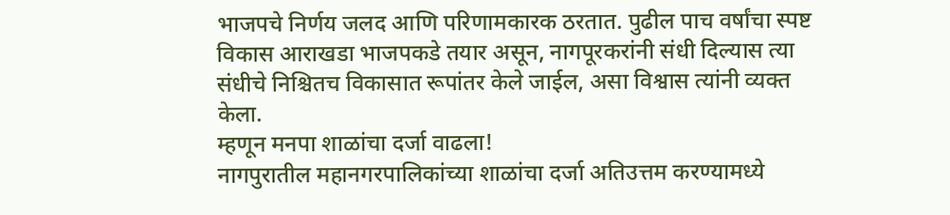भाजपचे निर्णय जलद आणि परिणामकारक ठरतात. पुढील पाच वर्षांचा स्पष्ट विकास आराखडा भाजपकडे तयार असून, नागपूरकरांनी संधी दिल्यास त्या संधीचे निश्चितच विकासात रूपांतर केले जाईल, असा विश्वास त्यांनी व्यक्त केला.
म्हणून मनपा शाळांचा दर्जा वाढला!
नागपुरातील महानगरपालिकांच्या शाळांचा दर्जा अतिउत्तम करण्यामध्ये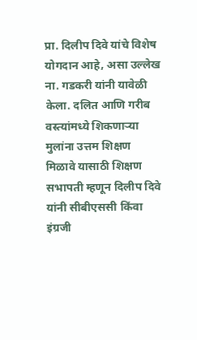प्रा. दिलीप दिवे यांचे विशेष योगदान आहे, असा उल्लेख ना. गडकरी यांनी यावेळी केला. दलित आणि गरीब वस्त्यांमध्ये शिकणाऱ्या मुलांना उत्तम शिक्षण मिळावे यासाठी शिक्षण सभापती म्हणून दिलीप दिवे यांनी सीबीएससी किंवा इंग्रजी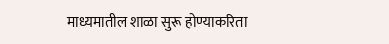माध्यमातील शाळा सुरू होण्याकरिता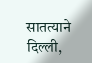सातत्याने दिल्ली,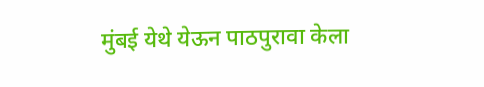मुंबई येथे येऊन पाठपुरावा केला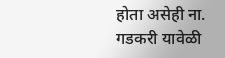होता असेही ना. गडकरी यावेळी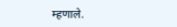म्हणाले.